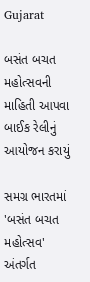Gujarat

બસંત બચત મહોત્સવની માહિતી આપવા બાઈક રેલીનું આયોજન કરાયું

સમગ્ર ભારતમાં 'બસંત બચત મહોત્સવ' અંતર્ગત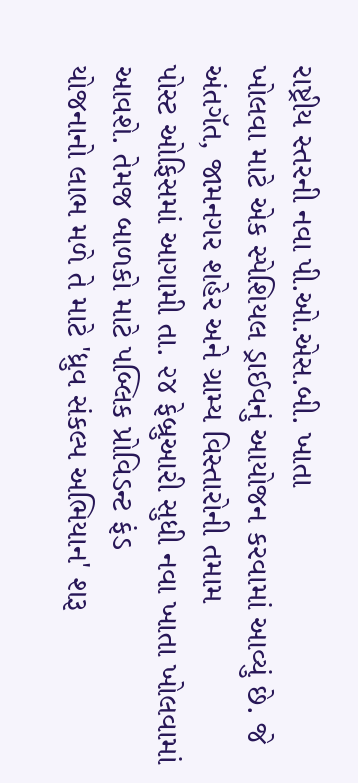રાષ્ટ્રીય સ્તરની નવા પી.ઓ.એસ.બી. ખાતા
ખોલવા માટે એક સ્પેશિયલ ડ્રાઈવનું આયોજન કરવામાં આવ્યું છે. જે અંતગૅત, જામનગર શહેર અને ગ્રામ્ય વિસ્તારોની તમામ
પોસ્ટ ઓફિસમાં આગામી તા. ૨૪ ફેબ્રુઆરી સુધી નવા ખાતા ખોલવામાં આવશે. તેમજ બાળકો માટે પબ્લિક પ્રોવિડન્ટ ફંડ
યોજનાનો લાભ મળે તે માટે 'ધ્રુવ સંકલ્પ અભિયાન' શરૂ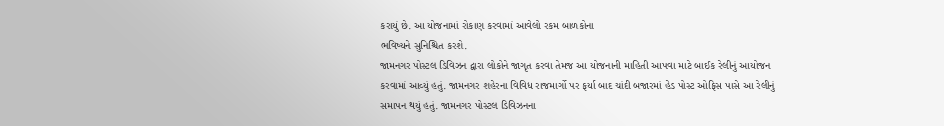કરાયું છે. આ યોજનામાં રોકાણ કરવામાં આવેલો રકમ બાળકોના
ભવિષ્યને સુનિશ્ચિત કરશે.
જામનગર પોસ્ટલ ડિવિઝન દ્વારા લોકોને જાગૃત કરવા તેમજ આ યોજનાની માહિતી આપવા માટે બાઈક રેલીનું આયોજન
કરવામાં આવ્યું હતું. જામનગર શહેરના વિવિધ રાજમાર્ગો પર ફર્યા બાદ ચાંદી બજારમાં હેડ પોસ્ટ ઓફિસ પાસે આ રેલીનું
સમાપન થયું હતું. જામનગર પોસ્ટલ ડિવિઝનના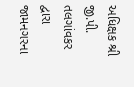અધિક્ષક શ્રી જી.પી. તલગાંવકર દ્વારા જામનગરના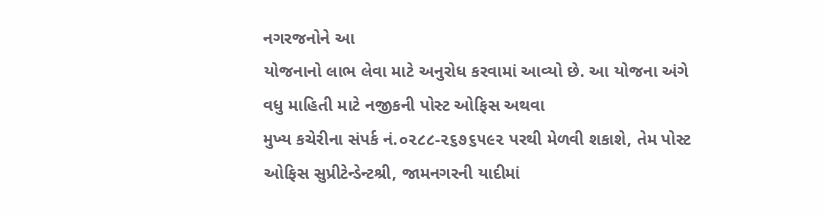નગરજનોને આ
યોજનાનો લાભ લેવા માટે અનુરોધ કરવામાં આવ્યો છે. આ યોજના અંગે વધુ માહિતી માટે નજીકની પોસ્ટ ઓફિસ અથવા
મુખ્ય કચેરીના સંપર્ક નં.૦૨૮૮-૨૬૭૬૫૯૨ પરથી મેળવી શકાશે, તેમ પોસ્ટ ઓફિસ સુપ્રીટેન્ડેન્ટશ્રી, જામનગરની યાદીમાં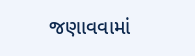જણાવવામાં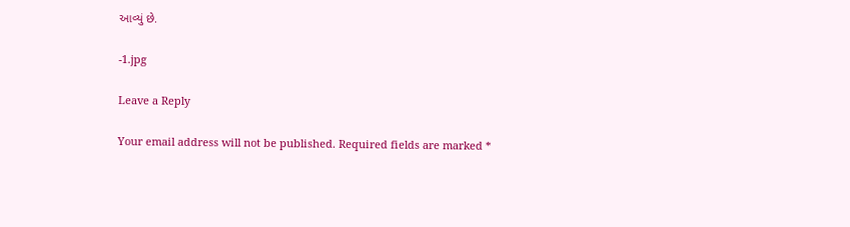આવ્યું છે.

-1.jpg

Leave a Reply

Your email address will not be published. Required fields are marked *